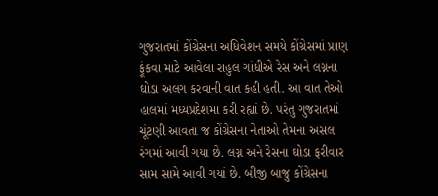ગુજરાતમાં કોંગ્રેસના અધિવેશન સમયે કોંગ્રેસમાં પ્રાણ ફૂંકવા માટે આવેલા રાહુલ ગાંધીએ રેસ અને લગ્નના ઘોડા અલગ કરવાની વાત કહી હતી. આ વાત તેઓ હાલમાં મધ્યપ્રદેશમા કરી રહ્યાં છે. પરંતુ ગુજરાતમાં ચૂંટણી આવતા જ કોંગ્રેસના નેતાઓ તેમના અસલ રંગમાં આવી ગયા છે. લગ્ન અને રેસના ઘોડા ફરીવાર સામ સામે આવી ગયાં છે. બીજી બાજુ કોંગ્રેસના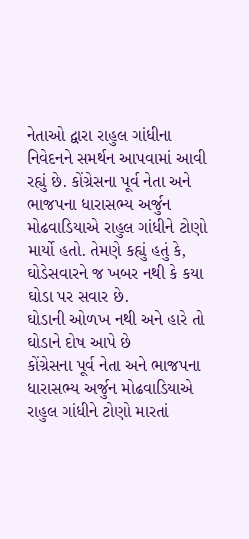નેતાઓ દ્વારા રાહુલ ગાંધીના નિવેદનને સમર્થન આપવામાં આવી રહ્યું છે. કોંગ્રેસના પૂર્વ નેતા અને ભાજપના ધારાસભ્ય અર્જુન મોઢવાડિયાએ રાહુલ ગાંધીને ટોણો માર્યો હતો. તેમણે કહ્યું હતું કે, ઘોડેસવારને જ ખબર નથી કે કયા ઘોડા પર સવાર છે.
ઘોડાની ઓળખ નથી અને હારે તો ઘોડાને દોષ આપે છે
કોંગ્રેસના પૂર્વ નેતા અને ભાજપના ધારાસભ્ય અર્જુન મોઢવાડિયાએ રાહુલ ગાંધીને ટોણો મારતાં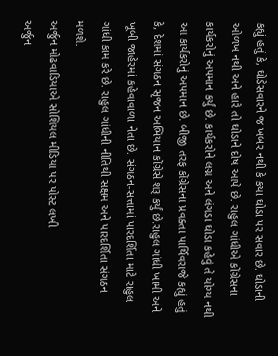કહ્યું હતું કે, ઘોડેસવારને જ ખબર નથી કે કયા ઘોડા પર સવાર છે. ઘોડાની ઓળખ નથી અને હારે તો ઘોડાને દોષ આપે છે. રાહુલ ગાંધીએ કોંગ્રેસના કાર્યકરોનું અપમાન કર્યું છે. કાર્યકરોને લગ્ન અને લંગડા ઘોડા કહેવું તે યોગ્ય નથી આ કાર્યકરોનું અપમાન છે. બીજી તરફ કોંગ્રેસના પ્રવક્તા પાર્થિવરાજે કહ્યું હતું કે, દેશમાં સંગઠન સૃજન અભિયાન કોંગ્રેસે શરૂ કર્યું છે.રાહુલ ગાંધી ખામી અને ખૂબી જાહેરમાં કહેવાવાળા નેતા છે. સંગઠન-સત્તામાં પારદર્શિતા માટે રાહુલ ગાંધી કામ કરે છે. રાહુલ ગાંધીની નીતિથી સક્ષમ અને પારદર્શિતા સંગઠન મળશે.
અર્જુન મોઢવાડિયાએ સોશિયલ મીડિયા પર પોસ્ટ લખી
અર્જુન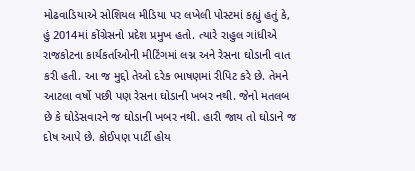મોઢવાડિયાએ સોશિયલ મીડિયા પર લખેલી પોસ્ટમાં કહ્યું હતું કે, હું 2014માં કોંગ્રેસનો પ્રદેશ પ્રમુખ હતો. ત્યારે રાહુલ ગાંધીએ રાજકોટના કાર્યકર્તાઓની મીટિંગમાં લગ્ન અને રેસના ઘોડાની વાત કરી હતી. આ જ મુદ્દો તેઓ દરેક ભાષણમાં રીપિટ કરે છે. તેમને આટલા વર્ષો પછી પણ રેસના ઘોડાની ખબર નથી. જેનો મતલબ છે કે ઘોડેસવારને જ ઘોડાની ખબર નથી. હારી જાય તો ઘોડાને જ દોષ આપે છે. કોઈપણ પાર્ટી હોય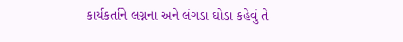કાર્યકર્તાને લગ્નના અને લંગડા ઘોડા કહેવું તે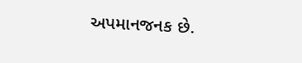અપમાનજનક છે.